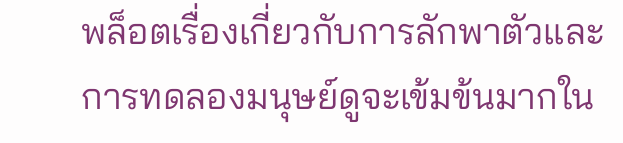พล็อตเรื่องเกี่ยวกับการลักพาตัวและการทดลองมนุษย์ดูจะเข้มข้นมากใน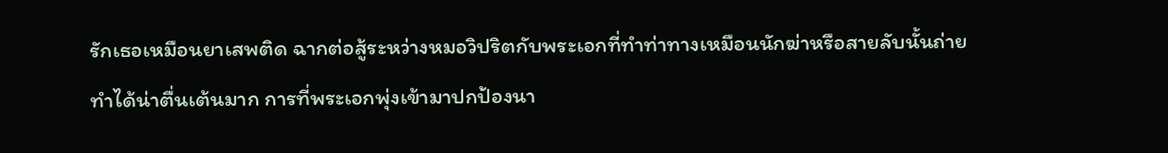รักเธอเหมือนยาเสพติด ฉากต่อสู้ระหว่างหมอวิปริตกับพระเอกที่ทำท่าทางเหมือนนักฆ่าหรือสายลับนั้นถ่ายทำได้น่าตื่นเต้นมาก การที่พระเอกพุ่งเข้ามาปกป้องนา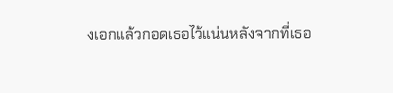งเอกแล้วกอดเธอไว้แน่นหลังจากที่เธอ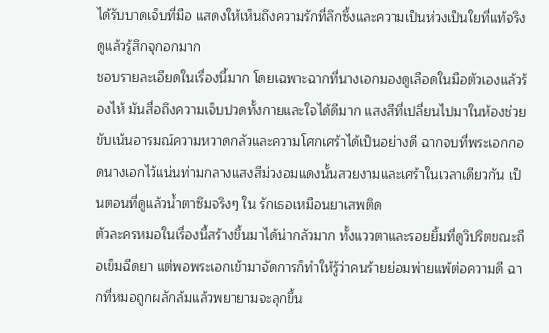ได้รับบาดเจ็บที่มือ แสดงให้เห็นถึงความรักที่ลึกซึ้งและความเป็นห่วงเป็นใยที่แท้จริง ดูแล้วรู้สึกจุกอกมาก
ชอบรายละเอียดในเรื่องนี้มาก โดยเฉพาะฉากที่นางเอกมองดูเลือดในมือตัวเองแล้วร้องไห้ มันสื่อถึงความเจ็บปวดทั้งกายและใจได้ดีมาก แสงสีที่เปลี่ยนไปมาในห้องช่วยขับเน้นอารมณ์ความหวาดกลัวและความโศกเศร้าได้เป็นอย่างดี ฉากจบที่พระเอกกอดนางเอกไว้แน่นท่ามกลางแสงสีม่วงอมแดงนั้นสวยงามและเศร้าในเวลาเดียวกัน เป็นตอนที่ดูแล้วน้ำตาซึมจริงๆ ใน รักเธอเหมือนยาเสพติด
ตัวละครหมอในเรื่องนี้สร้างขึ้นมาได้น่ากลัวมาก ทั้งแววตาและรอยยิ้มที่ดูวิปริตขณะถือเข็มฉีดยา แต่พอพระเอกเข้ามาจัดการก็ทำให้รู้ว่าคนร้ายย่อมพ่ายแพ้ต่อความดี ฉากที่หมอถูกผลักล้มแล้วพยายามจะลุกขึ้น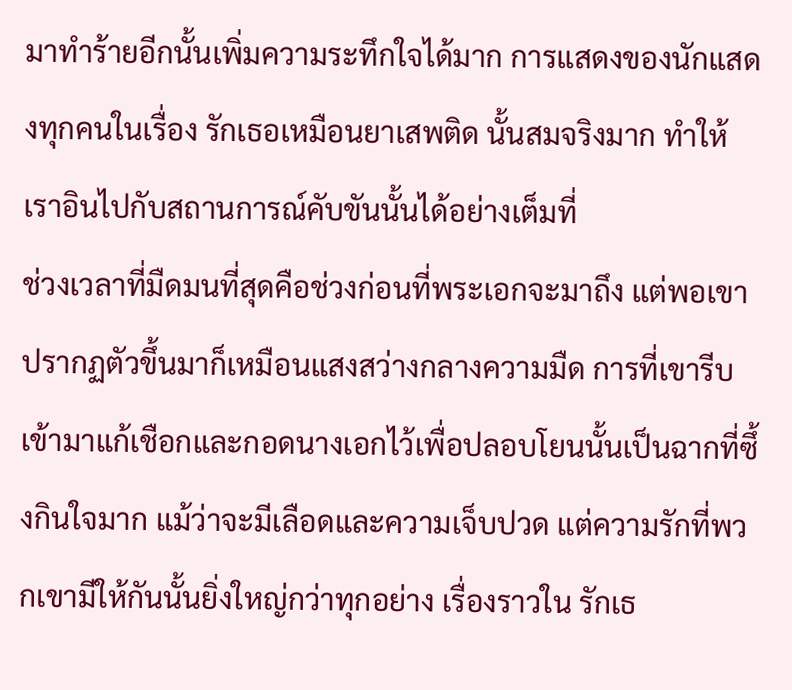มาทำร้ายอีกนั้นเพิ่มความระทึกใจได้มาก การแสดงของนักแสดงทุกคนในเรื่อง รักเธอเหมือนยาเสพติด นั้นสมจริงมาก ทำให้เราอินไปกับสถานการณ์คับขันนั้นได้อย่างเต็มที่
ช่วงเวลาที่มืดมนที่สุดคือช่วงก่อนที่พระเอกจะมาถึง แต่พอเขาปรากฏตัวขึ้นมาก็เหมือนแสงสว่างกลางความมืด การที่เขารีบเข้ามาแก้เชือกและกอดนางเอกไว้เพื่อปลอบโยนนั้นเป็นฉากที่ซึ้งกินใจมาก แม้ว่าจะมีเลือดและความเจ็บปวด แต่ความรักที่พวกเขามีให้กันนั้นยิ่งใหญ่กว่าทุกอย่าง เรื่องราวใน รักเธ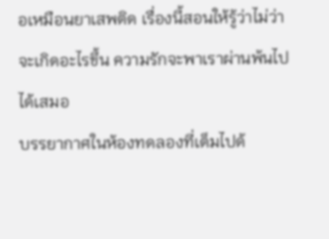อเหมือนยาเสพติด เรื่องนี้สอนให้รู้ว่าไม่ว่าจะเกิดอะไรขึ้น ความรักจะพาเราผ่านพ้นไปได้เสมอ
บรรยากาศในห้องทดลองที่เต็มไปด้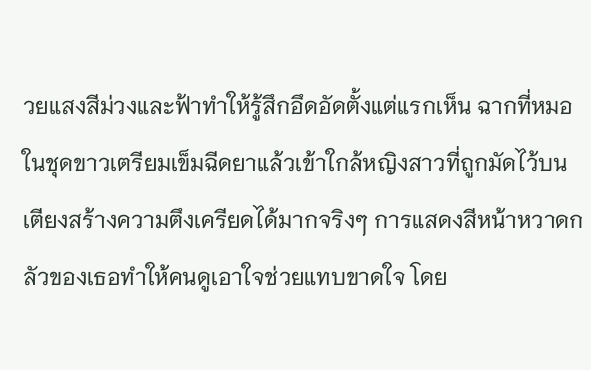วยแสงสีม่วงและฟ้าทำให้รู้สึกอึดอัดตั้งแต่แรกเห็น ฉากที่หมอในชุดขาวเตรียมเข็มฉีดยาแล้วเข้าใกล้หญิงสาวที่ถูกมัดไว้บนเตียงสร้างความตึงเครียดได้มากจริงๆ การแสดงสีหน้าหวาดกลัวของเธอทำให้คนดูเอาใจช่วยแทบขาดใจ โดย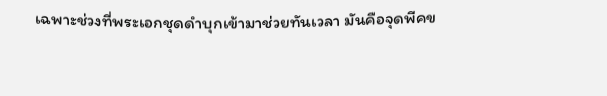เฉพาะช่วงที่พระเอกชุดดำบุกเข้ามาช่วยทันเวลา มันคือจุดพีคข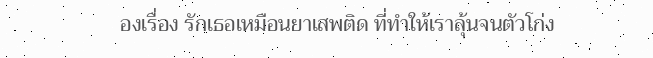องเรื่อง รักเธอเหมือนยาเสพติด ที่ทำให้เราลุ้นจนตัวโก่ง